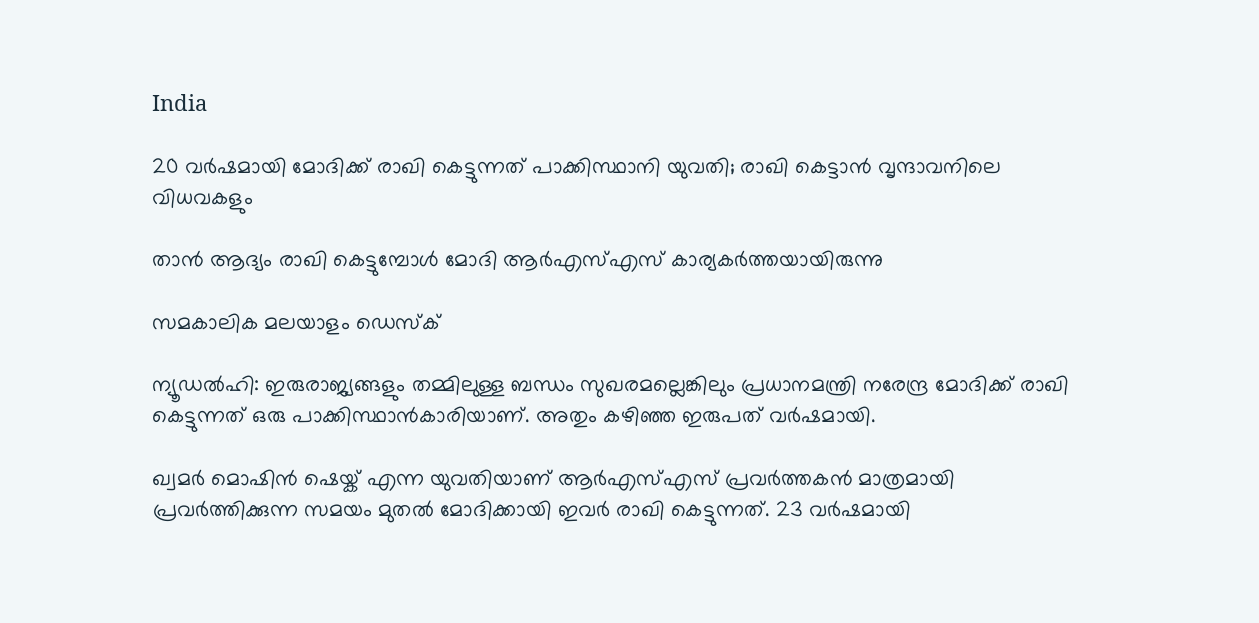India

20 വര്‍ഷമായി മോദിക്ക് രാഖി കെട്ടുന്നത് പാക്കിസ്ഥാനി യുവതി; രാഖി കെട്ടാന്‍ വൃന്ദാവനിലെ വിധവകളും

താന്‍ ആദ്യം രാഖി കെട്ടുമ്പോള്‍ മോദി ആര്‍എസ്എസ് കാര്യകര്‍ത്തയായിരുന്നു

സമകാലിക മലയാളം ഡെസ്ക്

ന്യൂഡല്‍ഹി: ഇരുരാജ്യങ്ങളും തമ്മിലുള്ള ബന്ധം സുഖരമല്ലെങ്കിലും പ്രധാനമന്ത്രി നരേന്ദ്ര മോദിക്ക് രാഖി കെട്ടുന്നത് ഒരു പാക്കിസ്ഥാന്‍കാരിയാണ്. അതും കഴിഞ്ഞ ഇരുപത് വര്‍ഷമായി.

ഖ്വമര്‍ മൊഷിന്‍ ഷെയ്ക് എന്ന യുവതിയാണ് ആര്‍എസ്എസ് പ്രവര്‍ത്തകന്‍ മാത്രമായി പ്രവര്‍ത്തിക്കുന്ന സമയം മുതല്‍ മോദിക്കായി ഇവര്‍ രാഖി കെട്ടുന്നത്. 23 വര്‍ഷമായി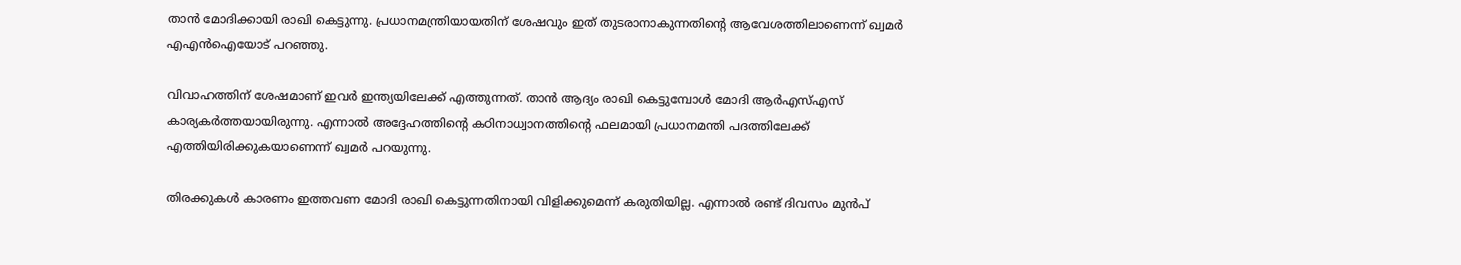താന്‍ മോദിക്കായി രാഖി കെട്ടുന്നു. പ്രധാനമന്ത്രിയായതിന് ശേഷവും ഇത് തുടരാനാകുന്നതിന്റെ ആവേശത്തിലാണെന്ന് ഖ്വമര്‍ എഎന്‍ഐയോട് പറഞ്ഞു.

വിവാഹത്തിന് ശേഷമാണ് ഇവര്‍ ഇന്ത്യയിലേക്ക് എത്തുന്നത്. താന്‍ ആദ്യം രാഖി കെട്ടുമ്പോള്‍ മോദി ആര്‍എസ്എസ് കാര്യകര്‍ത്തയായിരുന്നു. എന്നാല്‍ അദ്ദേഹത്തിന്റെ കഠിനാധ്വാനത്തിന്റെ ഫലമായി പ്രധാനമന്തി പദത്തിലേക്ക് എത്തിയിരിക്കുകയാണെന്ന് ഖ്വമര്‍ പറയുന്നു.

തിരക്കുകള്‍ കാരണം ഇത്തവണ മോദി രാഖി കെട്ടുന്നതിനായി വിളിക്കുമെന്ന് കരുതിയില്ല. എന്നാല്‍ രണ്ട് ദിവസം മുന്‍പ്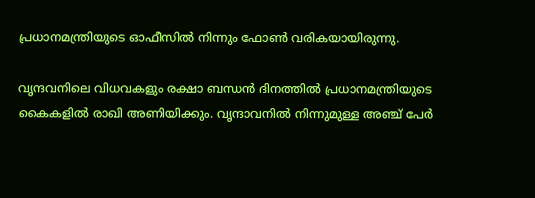പ്രധാനമന്ത്രിയുടെ ഓഫീസില്‍ നിന്നും ഫോണ്‍ വരികയായിരുന്നു.

വൃന്ദവനിലെ വിധവകളും രക്ഷാ ബന്ധന്‍ ദിനത്തില്‍ പ്രധാനമന്ത്രിയുടെ കൈകളില്‍ രാഖി അണിയിക്കും. വൃന്ദാവനില്‍ നിന്നുമുള്ള അഞ്ച് പേര്‍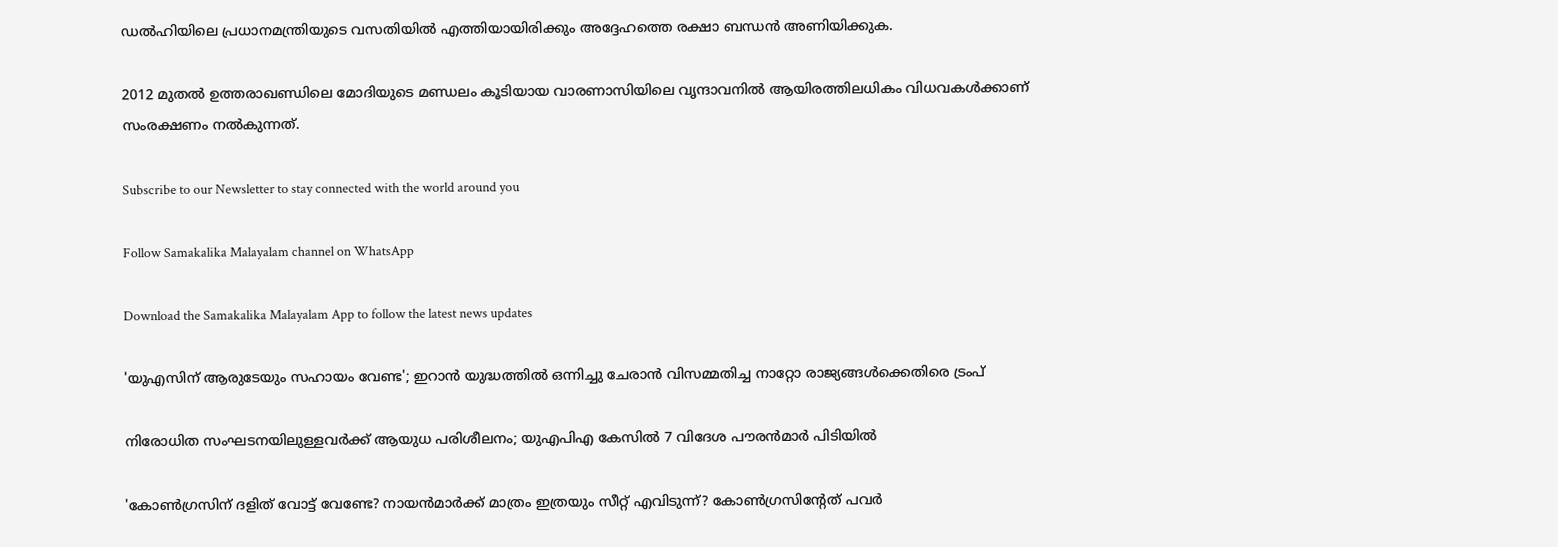ഡല്‍ഹിയിലെ പ്രധാനമന്ത്രിയുടെ വസതിയില്‍ എത്തിയായിരിക്കും അദ്ദേഹത്തെ രക്ഷാ ബന്ധന്‍ അണിയിക്കുക.

2012 മുതല്‍ ഉത്തരാഖണ്ഡിലെ മോദിയുടെ മണ്ഡലം കൂടിയായ വാരണാസിയിലെ വൃന്ദാവനില്‍ ആയിരത്തിലധികം വിധവകള്‍ക്കാണ് സംരക്ഷണം നല്‍കുന്നത്.

Subscribe to our Newsletter to stay connected with the world around you

Follow Samakalika Malayalam channel on WhatsApp

Download the Samakalika Malayalam App to follow the latest news updates

'യുഎസിന് ആരുടേയും സഹായം വേണ്ട'; ഇറാൻ യുദ്ധത്തിൽ ഒന്നിച്ചു ചേരാൻ വിസമ്മതിച്ച നാറ്റോ രാജ്യങ്ങൾക്കെതിരെ ട്രംപ്

നിരോധിത സംഘടനയിലുള്ളവർക്ക് ആയുധ പരിശീലനം; യുഎപിഎ കേസിൽ 7 വിദേശ പൗരൻമാർ പിടിയിൽ

'കോണ്‍ഗ്രസിന് ദളിത് വോട്ട് വേണ്ടേ? നായന്‍മാര്‍ക്ക് മാത്രം ഇത്രയും സീറ്റ് എവിടുന്ന്? കോണ്‍ഗ്രസിന്റേത് പവര്‍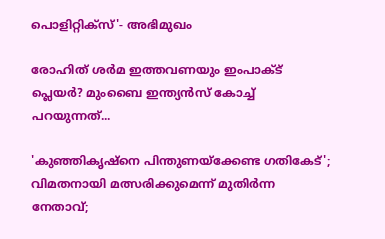പൊളിറ്റിക്‌സ്'- അഭിമുഖം

രോഹിത് ശര്‍മ ഇത്തവണയും ഇംപാക്ട് പ്ലെയര്‍? മുംബൈ ഇന്ത്യന്‍സ് കോച്ച് പറയുന്നത്...

'കുഞ്ഞികൃഷ്‌നെ പിന്തുണയ്‌ക്കേണ്ട ഗതികേട്'; വിമതനായി മത്സരിക്കുമെന്ന് മുതിര്‍ന്ന നേതാവ്;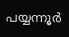പയ്യന്നൂര്‍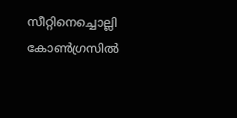സീറ്റിനെച്ചൊല്ലി കോണ്‍ഗ്രസില്‍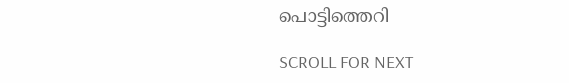പൊട്ടിത്തെറി

SCROLL FOR NEXT